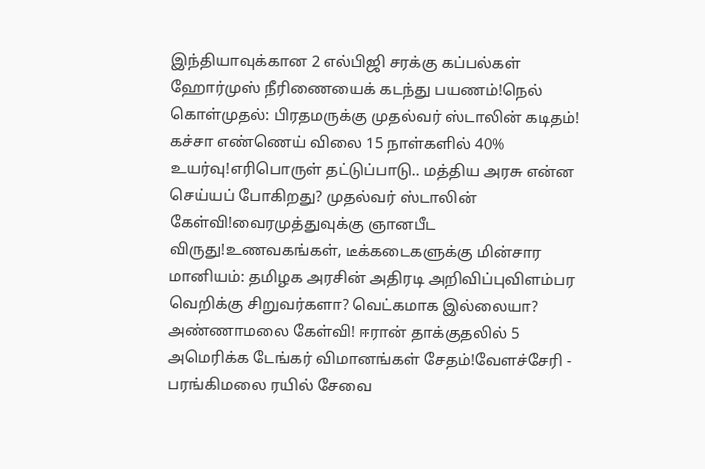இந்தியாவுக்கான 2 எல்பிஜி சரக்கு கப்பல்கள் ஹோர்முஸ் நீரிணையைக் கடந்து பயணம்!நெல் கொள்முதல்: பிரதமருக்கு முதல்வர் ஸ்டாலின் கடிதம்! கச்சா எண்ணெய் விலை 15 நாள்களில் 40% உயர்வு!எரிபொருள் தட்டுப்பாடு.. மத்திய அரசு என்ன செய்யப் போகிறது? முதல்வர் ஸ்டாலின் கேள்வி!வைரமுத்துவுக்கு ஞானபீட விருது!உணவகங்கள், டீக்கடைகளுக்கு மின்சார மானியம்: தமிழக அரசின் அதிரடி அறிவிப்புவிளம்பர வெறிக்கு சிறுவர்களா? வெட்கமாக இல்லையா? அண்ணாமலை கேள்வி! ஈரான் தாக்குதலில் 5 அமெரிக்க டேங்கர் விமானங்கள் சேதம்!வேளச்சேரி - பரங்கிமலை ரயில் சேவை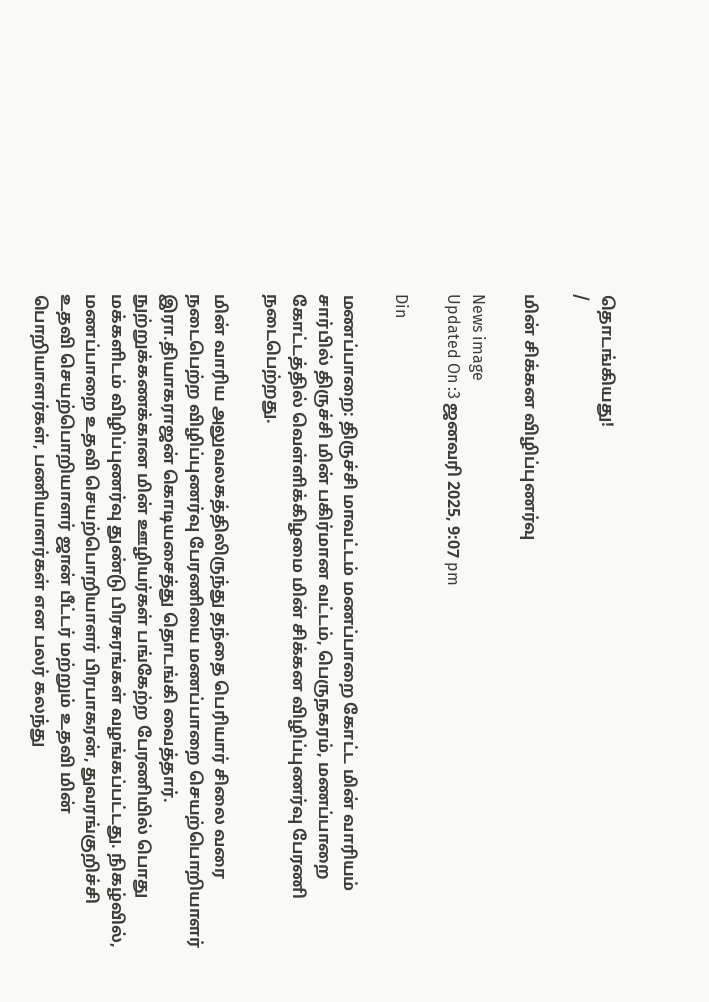தொடங்கியது!
/

மின் சிக்கன விழிப்புணர்வு

News image
Updated On :3 ஜனவரி 2025, 9:07 pm

Din

மணப்பாறை: திருச்சி மாவட்டம் மணப்பாறை கோட்ட மின் வாரியம் சார்பில் திருச்சி மின் பகிர்மான வட்டம், பெருநகரம், மணப்பாறை கோட்டத்தில் வெள்ளிக்கிழமை மின் சிக்கன விழிப்புணர்வு பேரணி நடைபெற்றது.

மின் வாரிய அலுவலகத்திலிருந்து தந்தை பெரியார் சிலை வரை நடைபெற்ற விழிப்புணர்வு பேரணியை மணப்பாறை செயற்பொறியாளர் இரா.தியாகராஜன் கொடியசைத்து தொடங்கி வைத்தார். நுற்றுக்கணக்கான மின் ஊழியர்கள் பங்கேற்ற பேரணியில் பொது மக்களிடம் விழிப்புணர்வு துண்டு பிரசுரங்கள் வழங்கப்பட்டது. நிகழ்வில், மணப்பாறை உதவி செயற்பொறியாளர் பிரபாகரன், துவரங்குறிச்சி உதவி செயற்பொறியாளர் ஜான் பீட்டர் மற்றும் உதவி மின் பொறியாளர்கள், பணியாளர்கள் என பலர் கலந்து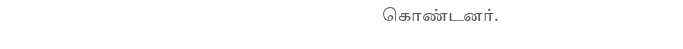கொண்டனர்.